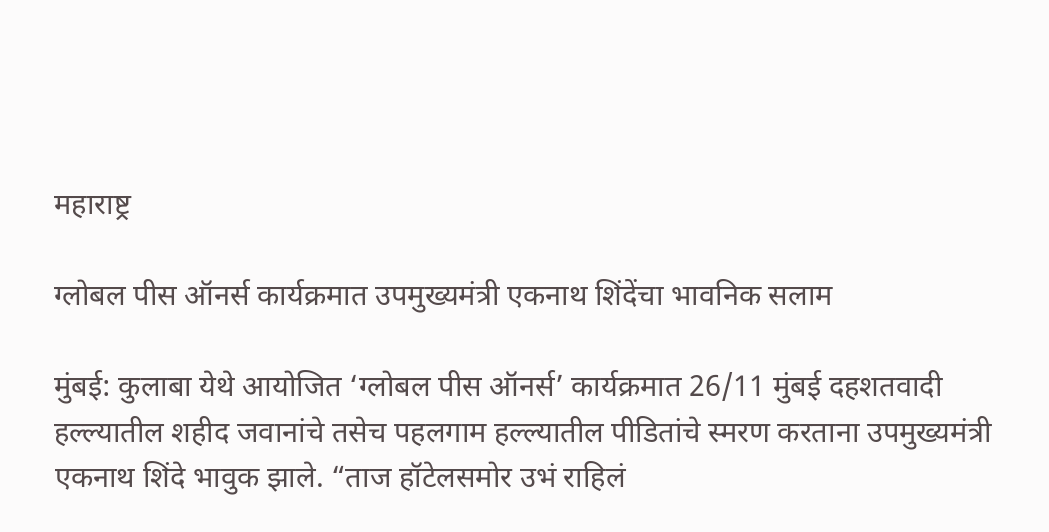महाराष्ट्र

ग्लोबल पीस ऑनर्स कार्यक्रमात उपमुख्यमंत्री एकनाथ शिंदेंचा भावनिक सलाम

मुंबई: कुलाबा येथे आयोजित ‘ग्लोबल पीस ऑनर्स’ कार्यक्रमात 26/11 मुंबई दहशतवादी हल्ल्यातील शहीद जवानांचे तसेच पहलगाम हल्ल्यातील पीडितांचे स्मरण करताना उपमुख्यमंत्री एकनाथ शिंदे भावुक झाले. “ताज हॉटेलसमोर उभं राहिलं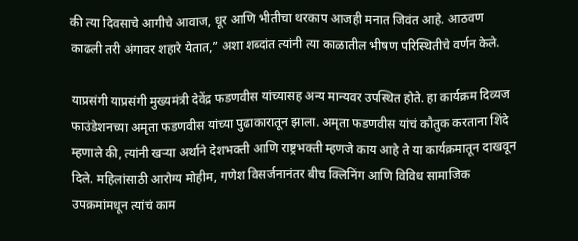की त्या दिवसाचे आगीचे आवाज, धूर आणि भीतीचा थरकाप आजही मनात जिवंत आहे. आठवण काढली तरी अंगावर शहारे येतात,” अशा शब्दांत त्यांनी त्या काळातील भीषण परिस्थितीचे वर्णन केले.

याप्रसंगी याप्रसंगी मुख्यमंत्री देवेंद्र फडणवीस यांच्यासह अन्य मान्यवर उपस्थित होते. हा कार्यक्रम दिव्यज फाउंडेशनच्या अमृता फडणवीस यांच्या पुढाकारातून झाला. अमृता फडणवीस यांचं कौतुक करताना शिंदे म्हणाले की, त्यांनी खऱ्या अर्थाने देशभक्ती आणि राष्ट्रभक्ती म्हणजे काय आहे ते या कार्यक्रमातून दाखवून दिले. महिलांसाठी आरोग्य मोहीम, गणेश विसर्जनानंतर बीच क्लिनिंग आणि विविध सामाजिक उपक्रमांमधून त्यांचं काम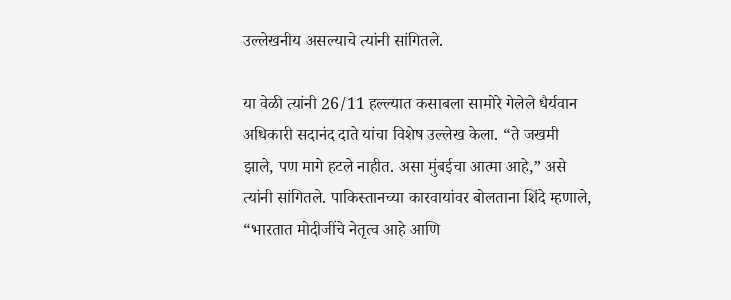उल्लेखनीय असल्याचे त्यांनी सांगितले.

या वेळी त्यांनी 26/11 हल्ल्यात कसाबला सामोरे गेलेले धैर्यवान अधिकारी सदानंद दाते यांचा विशेष उल्लेख केला. “ते जखमी झाले, पण मागे हटले नाहीत. असा मुंबईचा आत्मा आहे,” असे त्यांनी सांगितले. पाकिस्तानच्या कारवायांवर बोलताना शिंदे म्हणाले, “भारतात मोदीजींचे नेतृत्व आहे आणि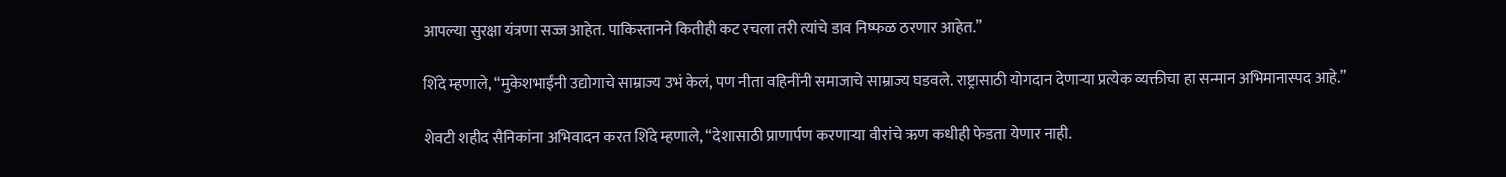आपल्या सुरक्षा यंत्रणा सज्ज आहेत. पाकिस्तानने कितीही कट रचला तरी त्यांचे डाव निष्फळ ठरणार आहेत.”

शिंदे म्हणाले, “मुकेशभाईंनी उद्योगाचे साम्राज्य उभं केलं, पण नीता वहिनींनी समाजाचे साम्राज्य घडवले. राष्ट्रासाठी योगदान देणाऱ्या प्रत्येक व्यक्तीचा हा सन्मान अभिमानास्पद आहे.”

शेवटी शहीद सैनिकांना अभिवादन करत शिंदे म्हणाले, “देशासाठी प्राणार्पण करणाऱ्या वीरांचे ऋण कधीही फेडता येणार नाही.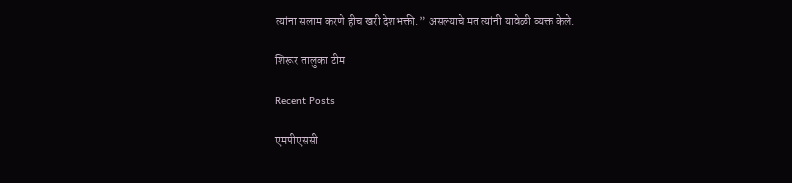त्यांना सलाम करणे हीच खरी देशभक्ती.” असल्याचे मत त्यांनी यावेळी व्यक्त केले.

शिरूर तालुका टीम

Recent Posts

एमपीएससी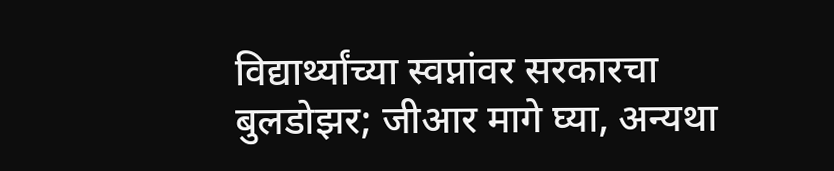विद्यार्थ्यांच्या स्वप्नांवर सरकारचा बुलडोझर; जीआर मागे घ्या, अन्यथा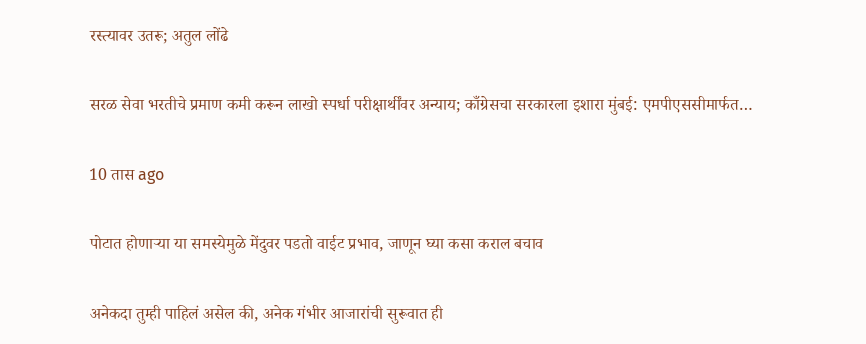रस्त्यावर उतरू; अतुल लोंढे

सरळ सेवा भरतीचे प्रमाण कमी करून लाखो स्पर्धा परीक्षार्थींवर अन्याय; काँग्रेसचा सरकारला इशारा मुंबई: एमपीएससीमार्फत…

10 तास ago

पोटात होणाऱ्या या समस्येमुळे मेंदुवर पडतो वाईट प्रभाव, जाणून घ्या कसा कराल बचाव

अनेकदा तुम्ही पाहिलं असेल की, अनेक गंभीर आजारांची सुरूवात ही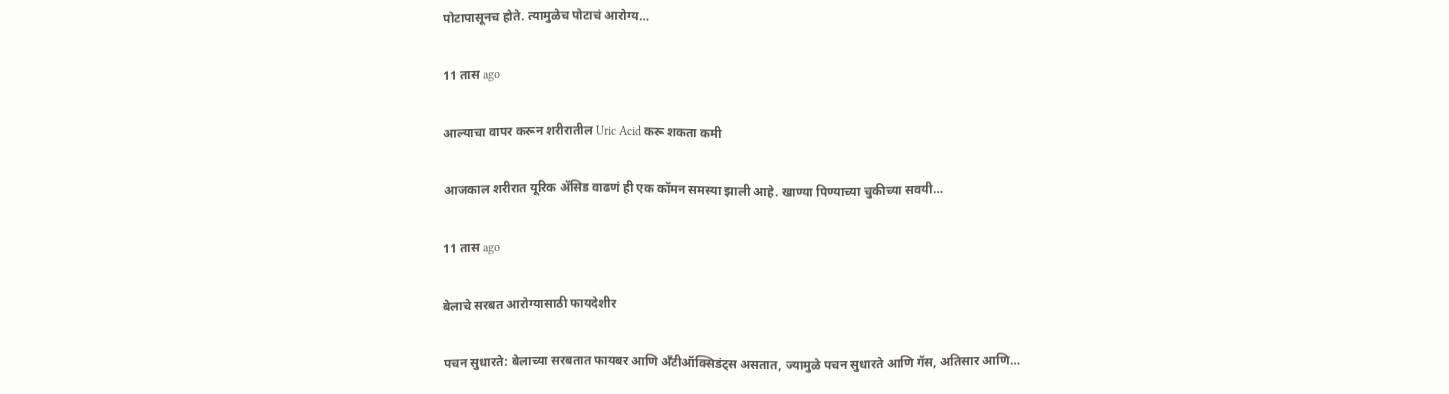पोटापासूनच होते. त्यामुळेच पोटाचं आरोग्य…

11 तास ago

आल्याचा वापर करून शरीरातील Uric Acid करू शकता कमी

आजकाल शरीरात यूरिक अ‍ॅसिड वाढणं ही एक कॉमन समस्या झाली आहे. खाण्या पिण्याच्या चुकीच्या सवयी…

11 तास ago

बेलाचे सरबत आरोग्यासाठी फायदेशीर

पचन सुधारते: बेलाच्या सरबतात फायबर आणि अँटीऑक्सिडंट्स असतात, ज्यामुळे पचन सुधारते आणि गॅस, अतिसार आणि…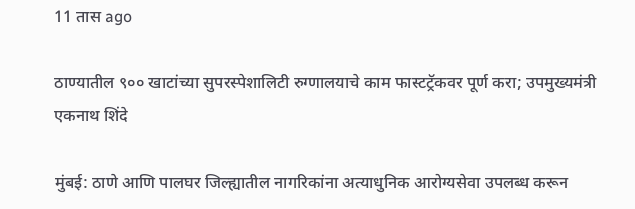11 तास ago

ठाण्यातील ९०० खाटांच्या सुपरस्पेशालिटी रुग्णालयाचे काम फास्टट्रॅकवर पूर्ण करा; उपमुख्यमंत्री एकनाथ शिंदे

मुंबई: ठाणे आणि पालघर जिल्ह्यातील नागरिकांना अत्याधुनिक आरोग्यसेवा उपलब्ध करून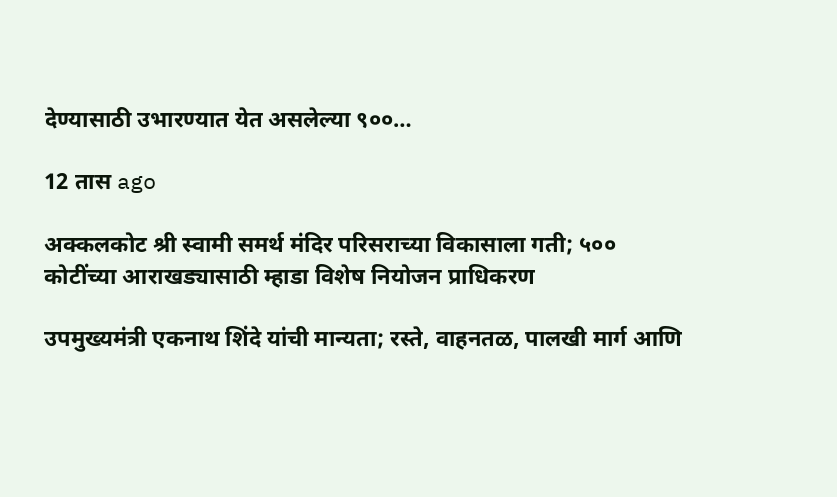देण्यासाठी उभारण्यात येत असलेल्या ९००…

12 तास ago

अक्कलकोट श्री स्वामी समर्थ मंदिर परिसराच्या विकासाला गती; ५०० कोटींच्या आराखड्यासाठी म्हाडा विशेष नियोजन प्राधिकरण

उपमुख्यमंत्री एकनाथ शिंदे यांची मान्यता; रस्ते, वाहनतळ, पालखी मार्ग आणि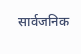सार्वजनिक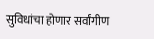सुविधांचा होणार सर्वांगीण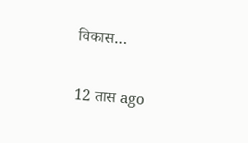विकास…

12 तास ago